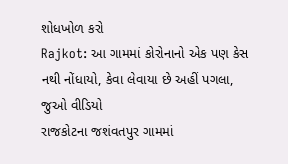શોધખોળ કરો
Rajkot: આ ગામમાં કોરોનાનો એક પણ કેસ નથી નોંધાયો, કેવા લેવાયા છે અહીં પગલા, જુઓ વીડિયો
રાજકોટના જશંવતપુર ગામમાં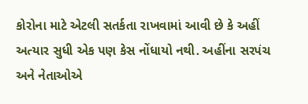કોરોના માટે એટલી સતર્કતા રાખવામાં આવી છે કે અહીં અત્યાર સુધી એક પણ કેસ નોંધાયો નથી. અહીંના સરપંચ અને નેતાઓએ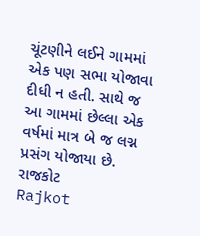ચૂંટણીને લઈને ગામમાં એક પણ સભા યોજાવા દીધી ન હતી. સાથે જ આ ગામમાં છેલ્લા એક વર્ષમાં માત્ર બે જ લગ્ન પ્રસંગ યોજાયા છે.
રાજકોટ
Rajkot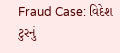Fraud Case: વિદેશ ટુરનું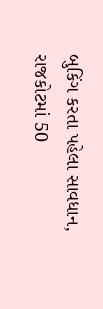બુકિંગ કરતા પહેલા સાવધાન, રાજકોટમાં 50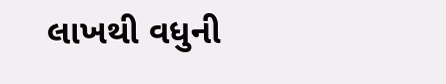લાખથી વધુની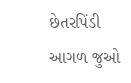છેતરપિંડી
આગળ જુઓ